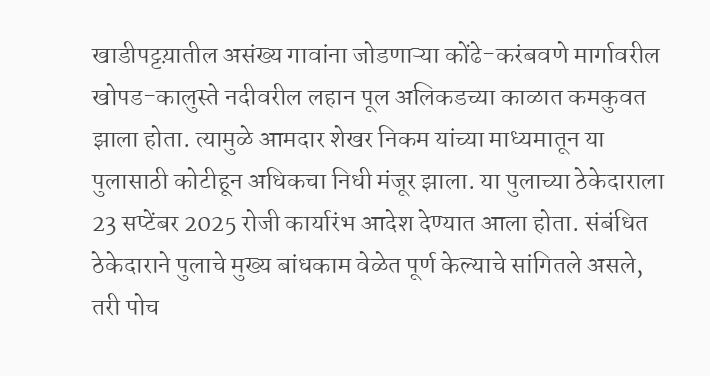खाडीपट्टय़ातील असंख्य गावांना जोडणाऱ्या कोंढे-करंबवणे मार्गावरील खोपड-कालुस्ते नदीवरील लहान पूल अलिकडच्या काळात कमकुवत झाला होता. त्यामुळे आमदार शेखर निकम यांच्या माध्यमातून या पुलासाठी कोटीहून अधिकचा निधी मंजूर झाला. या पुलाच्या ठेकेदाराला 23 सप्टेंबर 2025 रोजी कार्यारंभ आदेश देण्यात आला होता. संबंधित ठेकेदाराने पुलाचे मुख्य बांधकाम वेळेत पूर्ण केल्याचे सांगितले असले, तरी पोच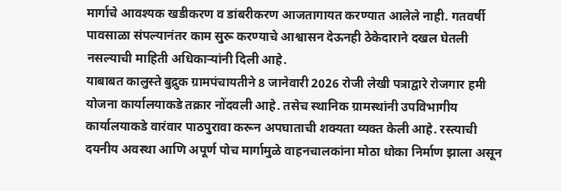मार्गाचे आवश्यक खडीकरण व डांबरीकरण आजतागायत करण्यात आलेले नाही. गतवर्षी पावसाळा संपल्यानंतर काम सुरू करण्याचे आश्वासन देऊनही ठेकेदाराने दखल घेतली नसल्याची माहिती अधिकाऱ्यांनी दिली आहे.
याबाबत कालुस्ते बुद्रुक ग्रामपंचायतीने 8 जानेवारी 2026 रोजी लेखी पत्राद्वारे रोजगार हमी योजना कार्यालयाकडे तक्रार नोंदवली आहे. तसेच स्थानिक ग्रामस्थांनी उपविभागीय कार्यालयाकडे वारंवार पाठपुरावा करून अपघाताची शक्यता व्यक्त केली आहे. रस्त्याची दयनीय अवस्था आणि अपूर्ण पोच मार्गामुळे वाहनचालकांना मोठा धोका निर्माण झाला असून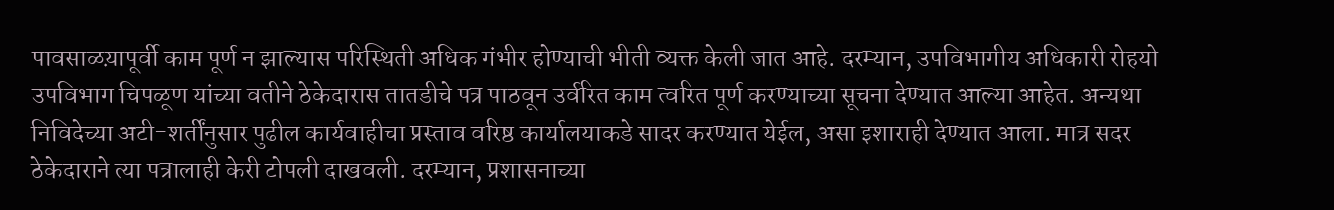पावसाळय़ापूर्वी काम पूर्ण न झाल्यास परिस्थिती अधिक गंभीर होण्याची भीती व्यक्त केली जात आहे. दरम्यान, उपविभागीय अधिकारी रोहयो उपविभाग चिपळूण यांच्या वतीने ठेकेदारास तातडीचे पत्र पाठवून उर्वरित काम त्वरित पूर्ण करण्याच्या सूचना देण्यात आल्या आहेत. अन्यथा निविदेच्या अटी-शर्तींनुसार पुढील कार्यवाहीचा प्रस्ताव वरिष्ठ कार्यालयाकडे सादर करण्यात येईल, असा इशाराही देण्यात आला. मात्र सदर ठेकेदाराने त्या पत्रालाही केरी टोपली दाखवली. दरम्यान, प्रशासनाच्या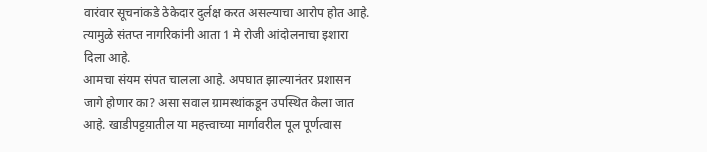वारंवार सूचनांकडे ठेकेदार दुर्लक्ष करत असल्याचा आरोप होत आहे. त्यामुळे संतप्त नागरिकांनी आता 1 मे रोजी आंदोलनाचा इशारा दिला आहे.
आमचा संयम संपत चालला आहे. अपघात झाल्यानंतर प्रशासन जागे होणार का? असा सवाल ग्रामस्थांकडून उपस्थित केला जात आहे. खाडीपट्टय़ातील या महत्त्वाच्या मार्गावरील पूल पूर्णत्वास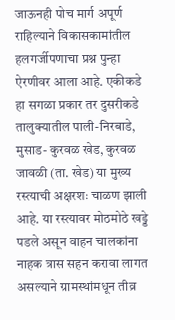जाऊनही पोच मार्ग अपूर्ण राहिल्याने विकासकामांतील हलगर्जीपणाचा प्रश्न पुन्हा ऐरणीवर आला आहे. एकीकडे हा सगळा प्रकार तर दुसरीकडे तालुक्यातील पाली-निरबाडे, मुसाड- कुरवळ खेड, कुरवळ जावळी (ता. खेड) या मुख्य रस्त्याची अक्षरशः चाळण झाली आहे. या रस्त्यावर मोठमोठे खड्डे पडले असून वाहन चालकांना नाहक त्रास सहन करावा लागत असल्याने ग्रामस्थांमधून तीव्र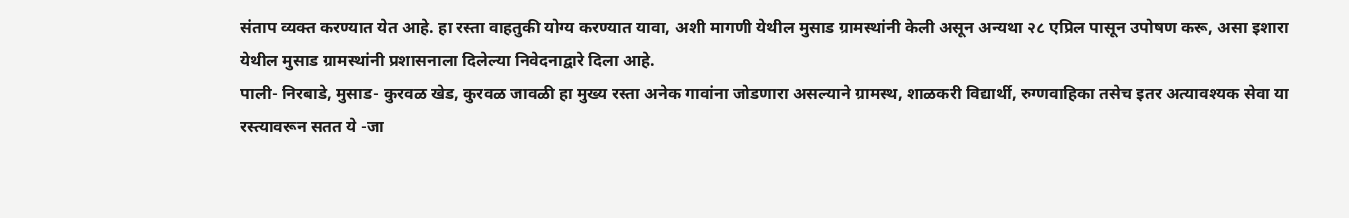संताप व्यक्त करण्यात येत आहे. हा रस्ता वाहतुकी योग्य करण्यात यावा, अशी मागणी येथील मुसाड ग्रामस्थांनी केली असून अन्यथा २८ एप्रिल पासून उपोषण करू, असा इशारा येथील मुसाड ग्रामस्थांनी प्रशासनाला दिलेल्या निवेदनाद्वारे दिला आहे.
पाली- निरबाडे, मुसाड- कुरवळ खेड, कुरवळ जावळी हा मुख्य रस्ता अनेक गावांना जोडणारा असल्याने ग्रामस्थ, शाळकरी विद्यार्थी, रुग्णवाहिका तसेच इतर अत्यावश्यक सेवा या रस्त्यावरून सतत ये -जा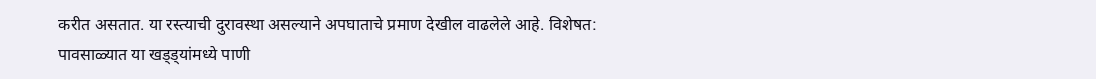करीत असतात. या रस्त्याची दुरावस्था असल्याने अपघाताचे प्रमाण देखील वाढलेले आहे. विशेषत: पावसाळ्यात या खड्ड्यांमध्ये पाणी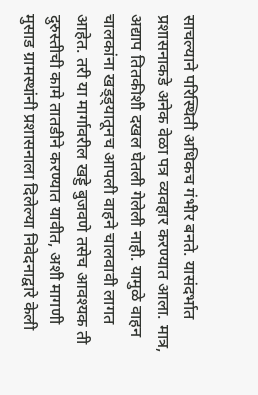साचल्याने परिस्थिती अधिकच गंभीर बनते. यासंदर्भात प्रशासनाकडे अनेक वेळा पत्र व्यवहार करण्यात आला. मात्र, अद्याप तितकीशी दखल घेतली गेलेली नाही. यामुळे वाहन चालकांना खड्ड्यातूनच आपली वाहने चालवावी लागत आहेत. तरी या मार्गावरील खड्डे बुजवणे तसेच आवश्यक ती दुरुस्तीची कामे तातडीने करण्यात यावीत, अशी मागणी मुसाड ग्रामस्थांनी प्रशासनाला दिलेल्या निवेदनाद्वारे केली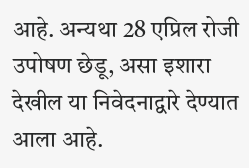आहे. अन्यथा 28 एप्रिल रोजी उपोषण छेडू, असा इशारा देखील या निवेदनाद्वारे देण्यात आला आहे.